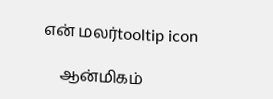என் மலர்tooltip icon

    ஆன்மிகம்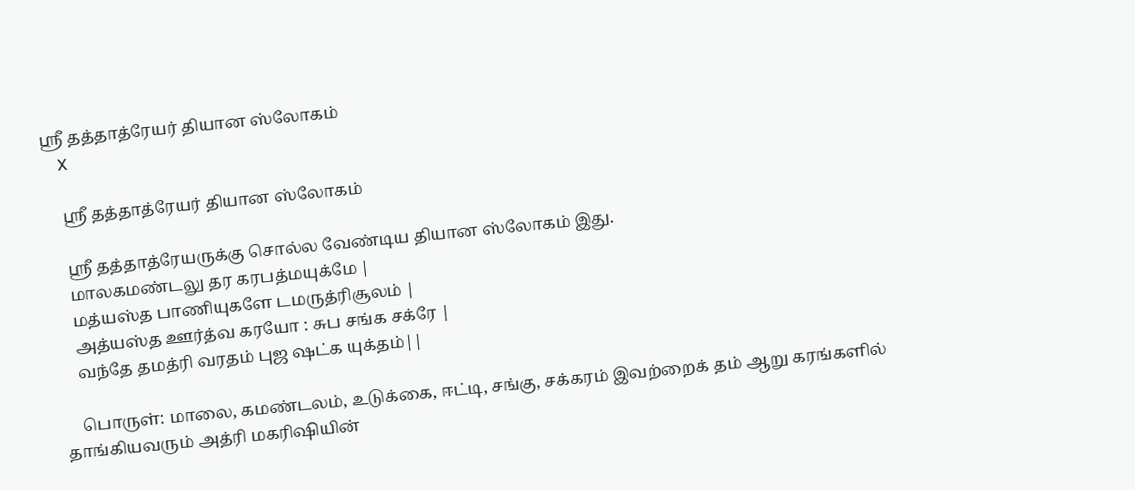ஸ்ரீ தத்தாத்ரேயர் தியான ஸ்லோகம்
    X

    ஸ்ரீ தத்தாத்ரேயர் தியான ஸ்லோகம்

    ஸ்ரீ தத்தாத்ரேயருக்கு சொல்ல வேண்டிய தியான ஸ்லோகம் இது.
    மாலகமண்டலு தர கரபத்மயுக்மே |
    மத்யஸ்த பாணியுகளே டமருத்ரிசூலம் |
    அத்யஸ்த ஊர்த்வ கரயோ : சுப சங்க சக்ரே |
    வந்தே தமத்ரி வரதம் புஜ ஷட்க யுக்தம்||

    பொருள்: மாலை, கமண்டலம், உடுக்கை, ஈட்டி, சங்கு, சக்கரம் இவற்றைக் தம் ஆறு கரங்களில் தாங்கியவரும் அத்ரி மகரிஷியின்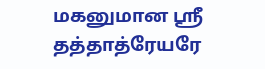மகனுமான ஸ்ரீ தத்தாத்ரேயரே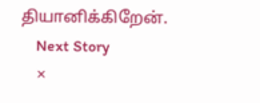தியானிக்கிறேன்.
    Next Story
    ×